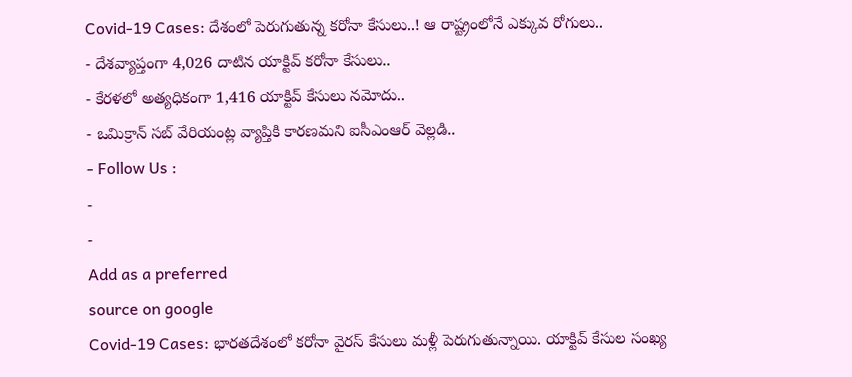Covid-19 Cases: దేశంలో పెరుగుతున్న కరోనా కేసులు..! ఆ రాష్ట్రంలోనే ఎక్కువ రోగులు..
- దేశవ్యాప్తంగా 4,026 దాటిన యాక్టివ్ కరోనా కేసులు..
- కేరళలో అత్యధికంగా 1,416 యాక్టివ్ కేసులు నమోదు..
- ఒమిక్రాన్ సబ్ వేరియంట్ల వ్యాప్తికి కారణమని ఐసీఎంఆర్ వెల్లడి..
- Follow Us :
-
-
Add as a preferred
source on google
Covid-19 Cases: భారతదేశంలో కరోనా వైరస్ కేసులు మళ్లీ పెరుగుతున్నాయి. యాక్టివ్ కేసుల సంఖ్య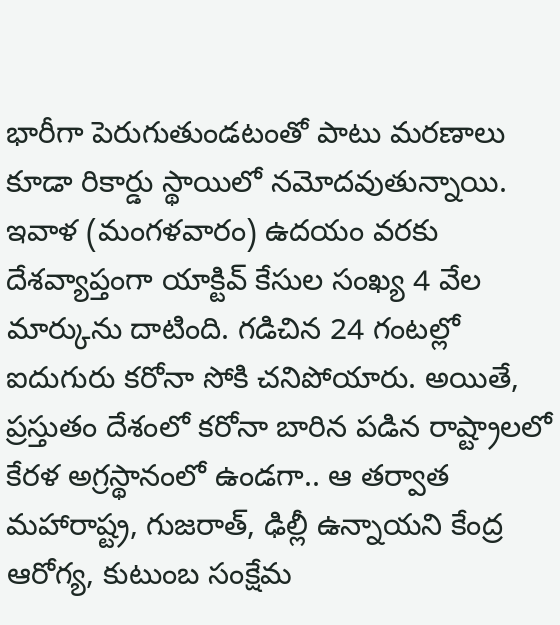భారీగా పెరుగుతుండటంతో పాటు మరణాలు కూడా రికార్డు స్థాయిలో నమోదవుతున్నాయి. ఇవాళ (మంగళవారం) ఉదయం వరకు దేశవ్యాప్తంగా యాక్టివ్ కేసుల సంఖ్య 4 వేల మార్కును దాటింది. గడిచిన 24 గంటల్లో ఐదుగురు కరోనా సోకి చనిపోయారు. అయితే, ప్రస్తుతం దేశంలో కరోనా బారిన పడిన రాష్ట్రాలలో కేరళ అగ్రస్థానంలో ఉండగా.. ఆ తర్వాత మహారాష్ట్ర, గుజరాత్, ఢిల్లీ ఉన్నాయని కేంద్ర ఆరోగ్య, కుటుంబ సంక్షేమ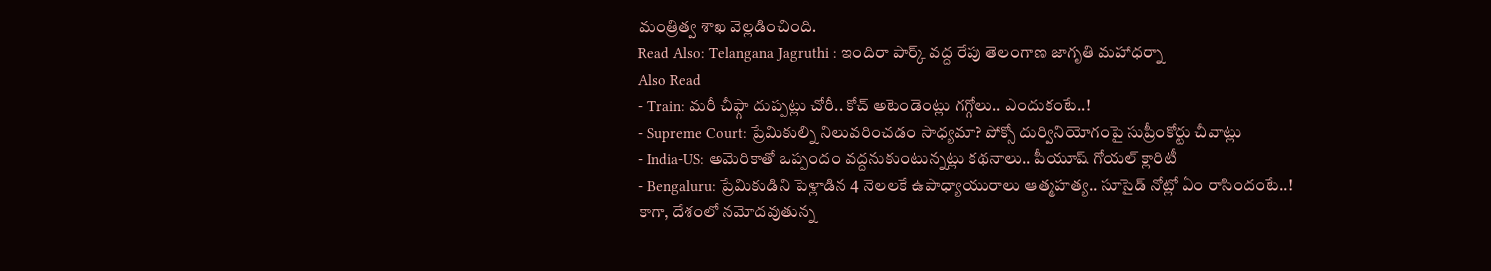మంత్రిత్వ శాఖ వెల్లడించింది.
Read Also: Telangana Jagruthi : ఇందిరా పార్క్ వద్ద రేపు తెలంగాణ జాగృతి మహాధర్నా
Also Read
- Train: మరీ చీఫ్గా దుప్పట్లు చోరీ.. కోచ్ అటెండెంట్లు గగ్గోలు.. ఎందుకంటే..!
- Supreme Court: ప్రేమికుల్ని నిలువరించడం సాధ్యమా? పోక్సో దుర్వినియోగంపై సుప్రీంకోర్టు చీవాట్లు
- India-US: అమెరికాతో ఒప్పందం వద్దనుకుంటున్నట్లు కథనాలు.. పీయూష్ గోయల్ క్లారిటీ
- Bengaluru: ప్రేమికుడిని పెళ్లాడిన 4 నెలలకే ఉపాధ్యాయురాలు ఆత్మహత్య.. సూసైడ్ నోట్లో ఏం రాసిందంటే..!
కాగా, దేశంలో నమోదవుతున్న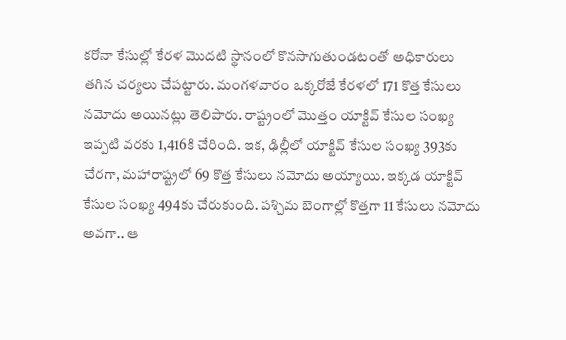కరోనా కేసుల్లో కేరళ మొదటి స్థానంలో కొనసాగుతుండటంతో అధికారులు తగిన చర్యలు చేపట్టారు. మంగళవారం ఒక్కరోజే కేరళలో 171 కొత్త కేసులు నమోదు అయినట్లు తెలిపారు. రాష్ట్రంలో మొత్తం యాక్టివ్ కేసుల సంఖ్య ఇప్పటి వరకు 1,416కి చేరింది. ఇక, ఢిల్లీలో యాక్టివ్ కేసుల సంఖ్య 393కు చేరగా, మహారాష్ట్రలో 69 కొత్త కేసులు నమోదు అయ్యాయి. ఇక్కడ యాక్టివ్ కేసుల సంఖ్య 494కు చేరుకుంది. పశ్చిమ బెంగాల్లో కొత్తగా 11 కేసులు నమోదు అవగా.. ఆ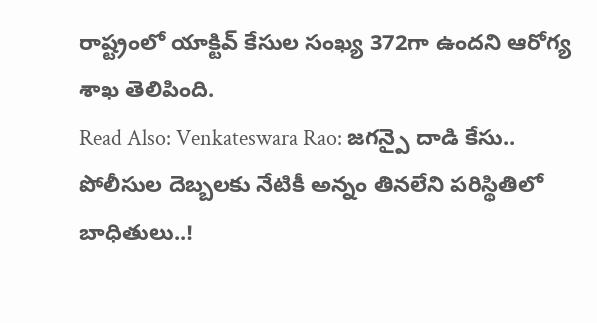రాష్ట్రంలో యాక్టివ్ కేసుల సంఖ్య 372గా ఉందని ఆరోగ్య శాఖ తెలిపింది.
Read Also: Venkateswara Rao: జగన్పై దాడి కేసు.. పోలీసుల దెబ్బలకు నేటికీ అన్నం తినలేని పరిస్థితిలో బాధితులు..!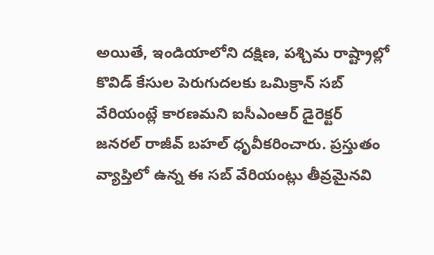అయితే, ఇండియాలోని దక్షిణ, పశ్చిమ రాష్ట్రాల్లో కొవిడ్ కేసుల పెరుగుదలకు ఒమిక్రాన్ సబ్ వేరియంట్లే కారణమని ఐసీఎంఆర్ డైరెక్టర్ జనరల్ రాజీవ్ బహల్ ధృవీకరించారు. ప్రస్తుతం వ్యాప్తిలో ఉన్న ఈ సబ్ వేరియంట్లు తీవ్రమైనవి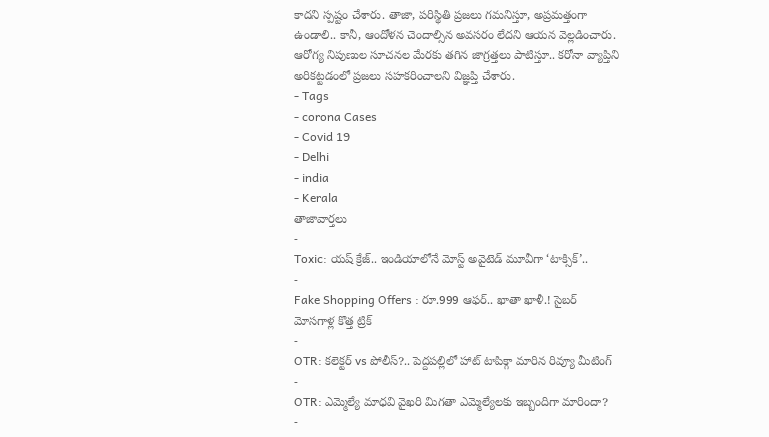కాదని స్పష్టం చేశారు. తాజా, పరిస్థితి ప్రజలు గమనిస్తూ, అప్రమత్తంగా ఉండాలి.. కానీ, ఆందోళన చెందాల్సిన అవసరం లేదని ఆయన వెల్లడించారు. ఆరోగ్య నిపుణుల సూచనల మేరకు తగిన జాగ్రత్తలు పాటిస్తూ.. కరోనా వ్యాప్తిని అరికట్టడంలో ప్రజలు సహకరించాలని విజ్ఞప్తి చేశారు.
- Tags
- corona Cases
- Covid 19
- Delhi
- india
- Kerala
తాజావార్తలు
-
Toxic: యష్ క్రేజ్.. ఇండియాలోనే మోస్ట్ అవైటెడ్ మూవీగా ‘టాక్సిక్’..
-
Fake Shopping Offers : రూ.999 ఆఫర్.. ఖాతా ఖాళీ.! సైబర్ మోసగాళ్ల కొత్త ట్రిక్
-
OTR: కలెక్టర్ vs పోలీస్?.. పెద్దపల్లిలో హాట్ టాపిక్గా మారిన రివ్యూ మీటింగ్
-
OTR: ఎమ్మెల్యే మాధవి వైఖరి మిగతా ఎమ్మెల్యేలకు ఇబ్బందిగా మారిందా?
-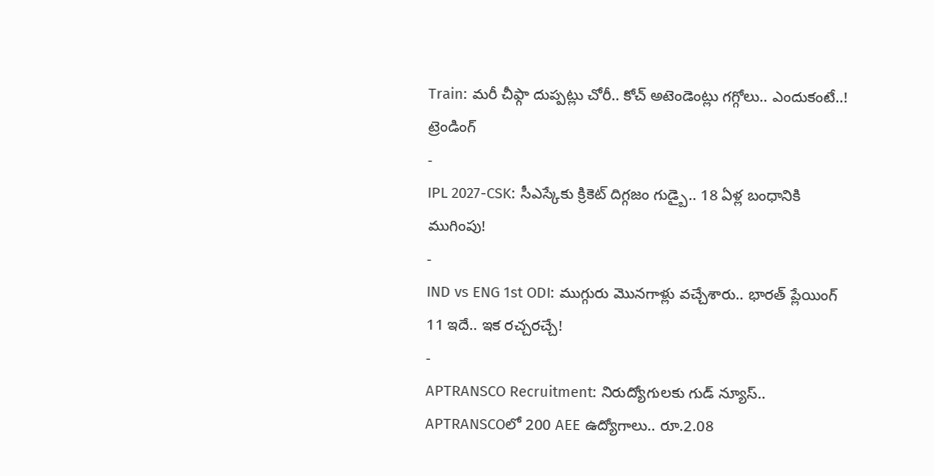Train: మరీ చీఫ్గా దుప్పట్లు చోరీ.. కోచ్ అటెండెంట్లు గగ్గోలు.. ఎందుకంటే..!
ట్రెండింగ్
-
IPL 2027-CSK: సీఎస్కేకు క్రికెట్ దిగ్గజం గుడ్బై.. 18 ఏళ్ల బంధానికి ముగింపు!
-
IND vs ENG 1st ODI: ముగ్గురు మొనగాళ్లు వచ్చేశారు.. భారత్ ప్లేయింగ్ 11 ఇదే.. ఇక రచ్చరచ్చే!
-
APTRANSCO Recruitment: నిరుద్యోగులకు గుడ్ న్యూస్.. APTRANSCOలో 200 AEE ఉద్యోగాలు.. రూ.2.08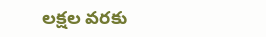లక్షల వరకు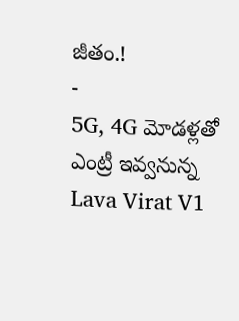జీతం.!
-
5G, 4G మోడళ్లతో ఎంట్రీ ఇవ్వనున్న Lava Virat V1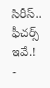సిరీస్.. ఫీచర్స్ ఇవే.!
-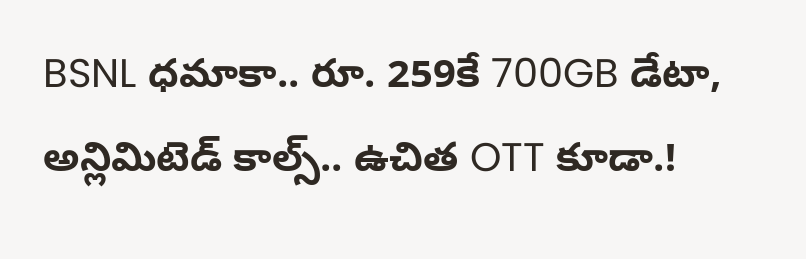BSNL ధమాకా.. రూ. 259కే 700GB డేటా, అన్లిమిటెడ్ కాల్స్.. ఉచిత OTT కూడా.!